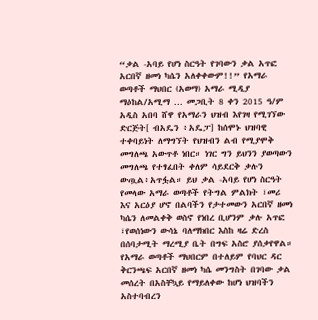“ቃል -አባይ የሆነ ስርዓት የገባውን ቃል አጥፎ አርበኛ ዘመነ ካሴን አለቀቀውም!!” የአማራ ወጣቶች ማህበር (አወማ) አማራ ሚዲያ ማዕከል/አሚማ … መጋቢት 8 ቀን 2015 ዓ/ም አዲስ አበባ ሸዋ የአማራን ህዝብ እየገዛ የሚገኘው ድርጅት[ ብአዴን ፥አዴፓ] ከሰሞኑ ህዝባዊ ተቀባይነት ለማግኘት የህዝብን ልብ የሚያሞቅ መግለጫ አውጥቶ ነበር። ነገር ግን ይህንን ያወጣውን መግለጫ የተፃፈበት ቀለም ሳይደርቅ ቃሉን ውጧል፥አጥፏል። ይህ ቃል -አባይ የሆነ ስርዓት የመላው አማራ ወጣቶች የትግል ምልክት ፣መሪ እና አርዕያ ሆኖ በልባችን የታተመውን አርበኛ ዘመነ ካሴን ለመልቀቅ ወስኖ የነበረ ቢሆንም ቃሉ አጥፎ ፣የወሰነውን ውሳኔ ባለማክበር እስከ ዛሬ ድረስ በሰባታሚት ማረሚያ ቤት በግፍ አስሮ ያሰቃየዋል። የአማራ ወጣቶች ማህበርም በተለይም የባህር ዳር ቅርንጫፍ አርበኛ ዘመነ ካሴ መንግስት በገባው ቃል መሰረት በአስቸኳይ የማይለቀው ከሆነ ህዝባችን አስተባብረን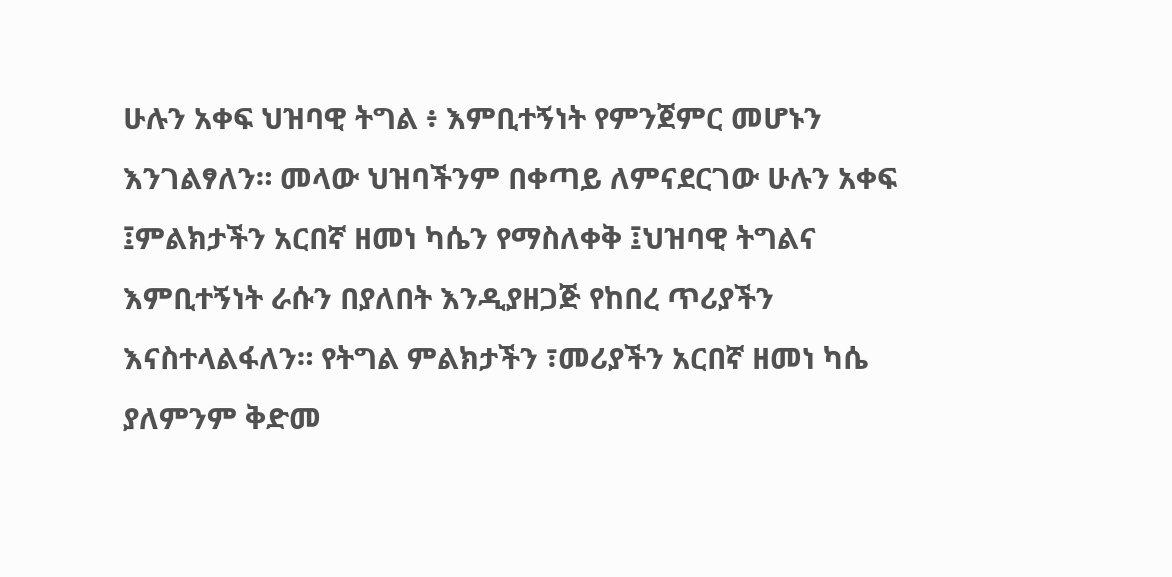ሁሉን አቀፍ ህዝባዊ ትግል ፥ እምቢተኝነት የምንጀምር መሆኑን እንገልፃለን። መላው ህዝባችንም በቀጣይ ለምናደርገው ሁሉን አቀፍ ፤ምልክታችን አርበኛ ዘመነ ካሴን የማስለቀቅ ፤ህዝባዊ ትግልና እምቢተኝነት ራሱን በያለበት እንዲያዘጋጅ የከበረ ጥሪያችን እናስተላልፋለን። የትግል ምልክታችን ፣መሪያችን አርበኛ ዘመነ ካሴ ያለምንም ቅድመ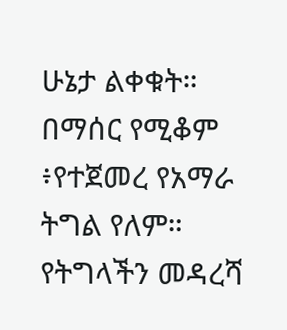ሁኔታ ልቀቁት። በማሰር የሚቆም ፥የተጀመረ የአማራ ትግል የለም። የትግላችን መዳረሻ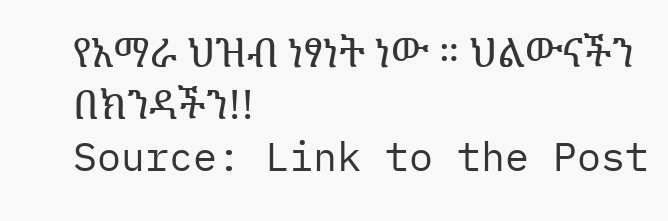የአማራ ህዝብ ነፃነት ነው ። ህልውናችን በክንዳችን!!
Source: Link to the Post